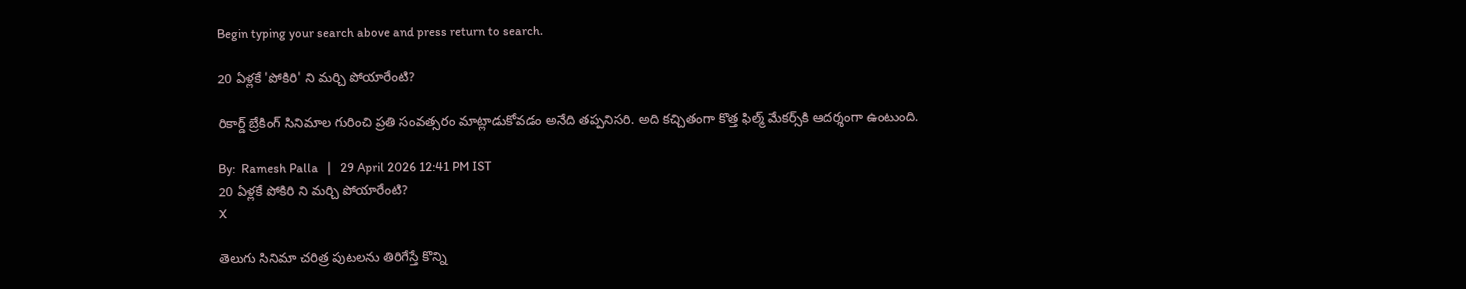Begin typing your search above and press return to search.

20 ఏళ్లకే 'పోకిరి' ని మర్చి పోయారేంటి?

రికార్డ్‌ బ్రేకింగ్‌ సినిమాల గురించి ప్రతి సంవత్సరం మాట్లాడుకోవడం అనేది తప్పనిసరి. అది కచ్చితంగా కొత్త ఫిల్మ్‌ మేకర్స్‌కి ఆదర్శంగా ఉంటుంది.

By:  Ramesh Palla   |   29 April 2026 12:41 PM IST
20 ఏళ్లకే పోకిరి ని మర్చి పోయారేంటి?
X

తెలుగు సినిమా చరిత్ర పుటలను తిరిగేస్తే కొన్ని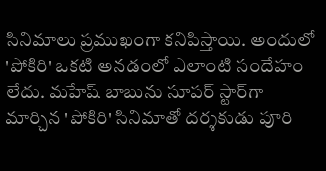సినిమాలు ప్రముఖంగా కనిపిస్తాయి. అందులో 'పోకిరి' ఒకటి అనడంలో ఎలాంటి సందేహం లేదు. మహేష్‌ బాబును సూపర్‌ స్టార్‌గా మార్చిన 'పోకిరి' సినిమాతో దర్శకుడు పూరి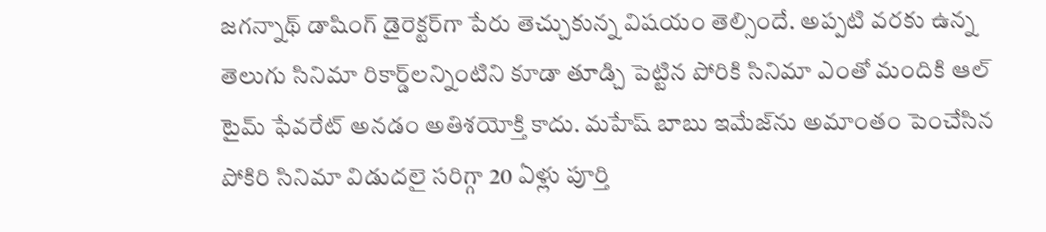జగన్నాథ్‌ డాషింగ్‌ డైరెక్టర్‌గా పేరు తెచ్చుకున్న విషయం తెల్సిందే. అప్పటి వరకు ఉన్న తెలుగు సినిమా రికార్డ్‌లన్నింటిని కూడా తూడ్చి పెట్టిన పోరికి సినిమా ఎంతో మందికి ఆల్‌ టైమ్‌ ఫేవరేట్‌ అనడం అతిశయోక్తి కాదు. మహేష్‌ బాబు ఇమేజ్‌ను అమాంతం పెంచేసిన పోకిరి సినిమా విడుదలై సరిగ్గా 20 ఏళ్లు పూర్తి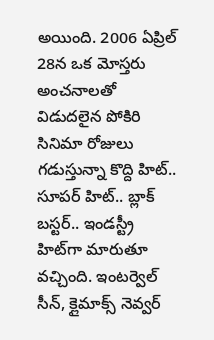అయింది. 2006 ఏప్రిల్‌ 28న ఒక మోస్తరు అంచనాలతో విడుదలైన పోకిరి సినిమా రోజులు గడుస్తున్నా కొద్ది హిట్‌.. సూపర్ హిట్‌.. బ్లాక్‌ బస్టర్‌.. ఇండస్ట్రీ హిట్‌గా మారుతూ వచ్చింది. ఇంటర్వెల్‌ సీన్‌, క్లైమాక్స్‌ నెవ్వర్‌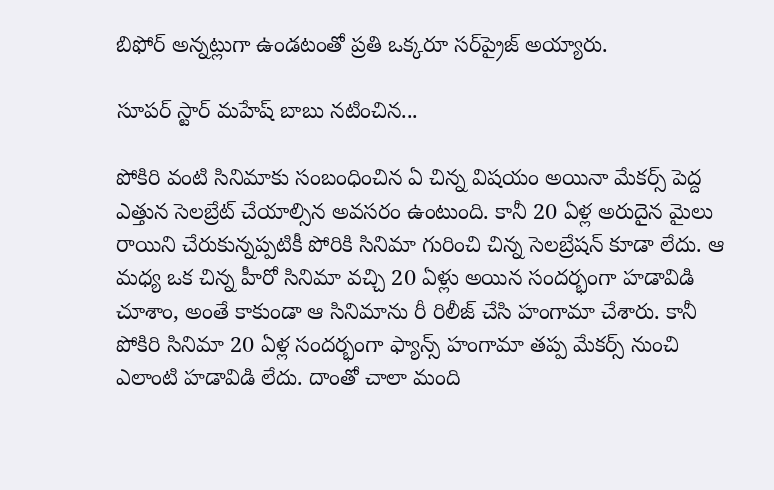బిఫోర్ అన్నట్లుగా ఉండటంతో ప్రతి ఒక్కరూ సర్‌ప్రైజ్‌ అయ్యారు.

సూపర్‌ స్టార్‌ మహేష్‌ బాబు నటించిన...

పోకిరి వంటి సినిమాకు సంబంధించిన ఏ చిన్న విషయం అయినా మేకర్స్ పెద్ద ఎత్తున సెలబ్రేట్‌ చేయాల్సిన అవసరం ఉంటుంది. కానీ 20 ఏళ్ల అరుదైన మైలు రాయిని చేరుకున్నప్పటికీ పోరికి సినిమా గురించి చిన్న సెలబ్రేషన్‌ కూడా లేదు. ఆ మధ్య ఒక చిన్న హీరో సినిమా వచ్చి 20 ఏళ్లు అయిన సందర్భంగా హడావిడి చూశాం, అంతే కాకుండా ఆ సినిమాను రీ రిలీజ్ చేసి హంగామా చేశారు. కానీ పోకిరి సినిమా 20 ఏళ్ల సందర్భంగా ఫ్యాన్స్‌ హంగామా తప్ప మేకర్స్‌ నుంచి ఎలాంటి హడావిడి లేదు. దాంతో చాలా మంది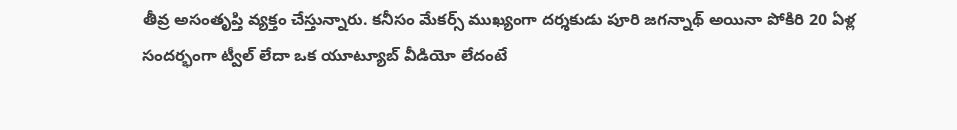తీవ్ర అసంతృప్తి వ్యక్తం చేస్తున్నారు. కనీసం మేకర్స్‌ ముఖ్యంగా దర్శకుడు పూరి జగన్నాథ్‌ అయినా పోకిరి 20 ఏళ్ల సందర్భంగా ట్వీల్‌ లేదా ఒక యూట్యూబ్‌ వీడియో లేదంటే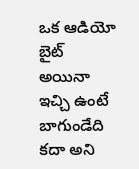ఒక ఆడియో బైట్‌ అయినా ఇచ్చి ఉంటే బాగుండేది కదా అని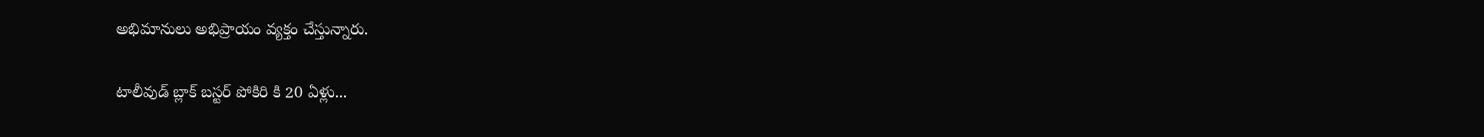అభిమానులు అభిప్రాయం వ్యక్తం చేస్తున్నారు.

టాలీవుడ్‌ బ్లాక్ బస్టర్‌ పోకిరి కి 20 ఏళ్లు...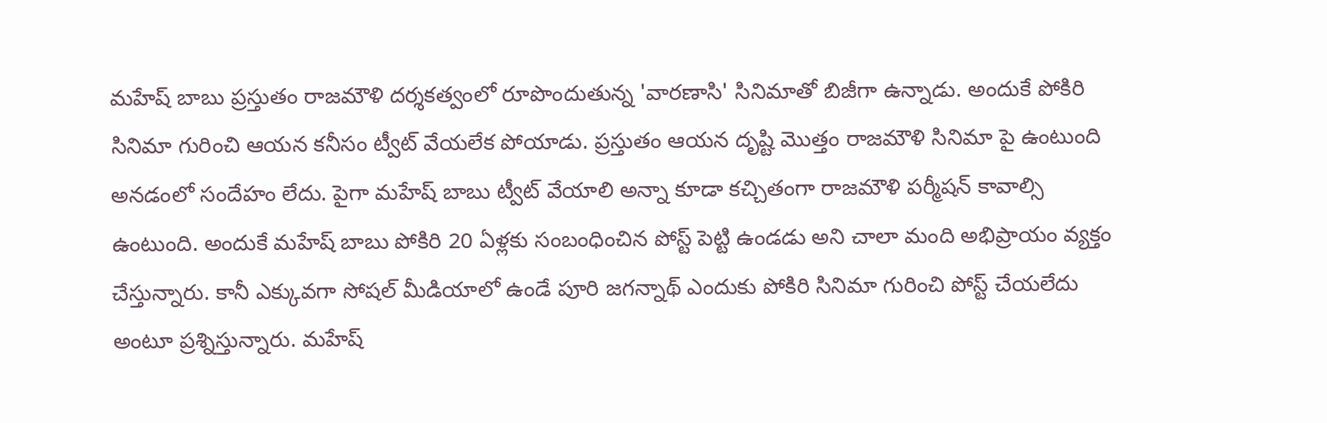మహేష్‌ బాబు ప్రస్తుతం రాజమౌళి దర్శకత్వంలో రూపొందుతున్న 'వారణాసి' సినిమాతో బిజీగా ఉన్నాడు. అందుకే పోకిరి సినిమా గురించి ఆయన కనీసం ట్వీట్‌ వేయలేక పోయాడు. ప్రస్తుతం ఆయన దృష్టి మొత్తం రాజమౌళి సినిమా పై ఉంటుంది అనడంలో సందేహం లేదు. పైగా మహేష్ బాబు ట్వీట్‌ వేయాలి అన్నా కూడా కచ్చితంగా రాజమౌళి పర్మీషన్ కావాల్సి ఉంటుంది. అందుకే మహేష్ బాబు పోకిరి 20 ఏళ్లకు సంబంధించిన పోస్ట్‌ పెట్టి ఉండడు అని చాలా మంది అభిప్రాయం వ్యక్తం చేస్తున్నారు. కానీ ఎక్కువగా సోషల్‌ మీడియాలో ఉండే పూరి జగన్నాథ్‌ ఎందుకు పోకిరి సినిమా గురించి పోస్ట్‌ చేయలేదు అంటూ ప్రశ్నిస్తున్నారు. మహేష్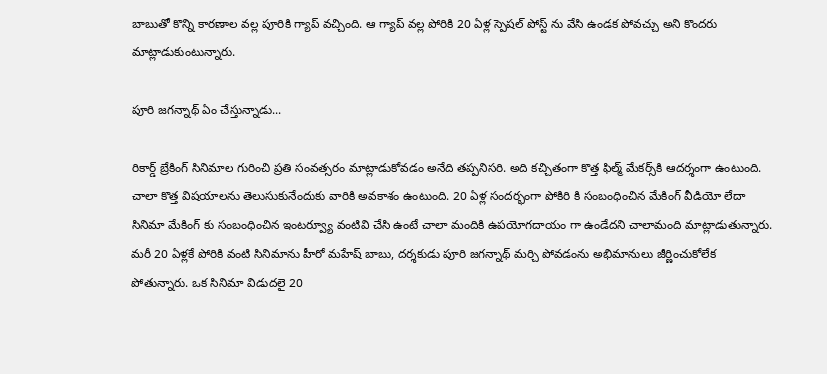బాబుతో కొన్ని కారణాల వల్ల పూరికి గ్యాప్‌ వచ్చింది. ఆ గ్యాప్‌ వల్ల పోరికి 20 ఏళ్ల స్పెషల్‌ పోస్ట్‌ ను వేసి ఉండక పోవచ్చు అని కొందరు మాట్లాడుకుంటున్నారు.

పూరి జగన్నాథ్‌ ఏం చేస్తున్నాడు...

రికార్డ్‌ బ్రేకింగ్‌ సినిమాల గురించి ప్రతి సంవత్సరం మాట్లాడుకోవడం అనేది తప్పనిసరి. అది కచ్చితంగా కొత్త ఫిల్మ్‌ మేకర్స్‌కి ఆదర్శంగా ఉంటుంది. చాలా కొత్త విషయాలను తెలుసుకునేందుకు వారికి అవకాశం ఉంటుంది. 20 ఏళ్ల సందర్భంగా పోకిరి కి సంబంధించిన మేకింగ్‌ వీడియో లేదా సినిమా మేకింగ్‌ కు సంబంధించిన ఇంటర్వ్యూ వంటివి చేసి ఉంటే చాలా మందికి ఉపయోగదాయం గా ఉండేదని చాలామంది మాట్లాడుతున్నారు. మరీ 20 ఏళ్లకే పోరికి వంటి సినిమాను హీరో మహేష్‌ బాబు, దర్శకుడు పూరి జగన్నాథ్‌ మర్చి పోవడంను అభిమానులు జీర్ణించుకోలేక పోతున్నారు. ఒక సినిమా విడుదలై 20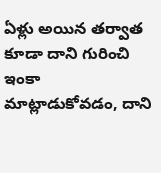ఏళ్లు అయిన తర్వాత కూడా దాని గురించి ఇంకా మాట్లాడుకోవడం, దాని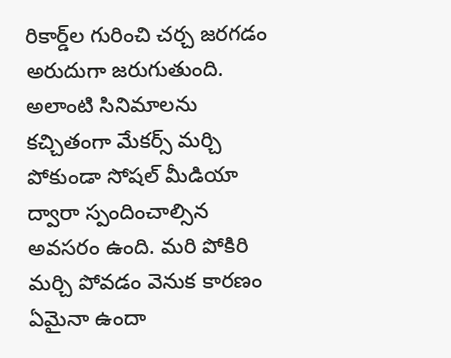రికార్డ్‌ల గురించి చర్చ జరగడం అరుదుగా జరుగుతుంది. అలాంటి సినిమాలను కచ్చితంగా మేకర్స్‌ మర్చి పోకుండా సోషల్‌ మీడియా ద్వారా స్పందించాల్సిన అవసరం ఉంది. మరి పోకిరి మర్చి పోవడం వెనుక కారణం ఏమైనా ఉందా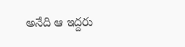అనేది ఆ ఇద్దరు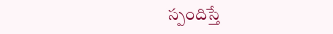స్పందిస్తే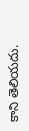కాని తెలియదు.